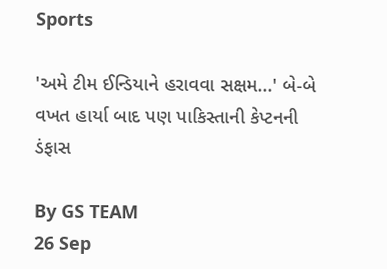Sports

'અમે ટીમ ઈન્ડિયાને હરાવવા સક્ષમ...' બે-બે વખત હાર્યા બાદ પણ પાકિસ્તાની કેપ્ટનની ડંફાસ

By GS TEAM
26 Sep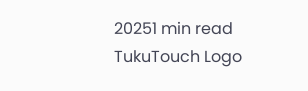20251 min read
TukuTouch Logo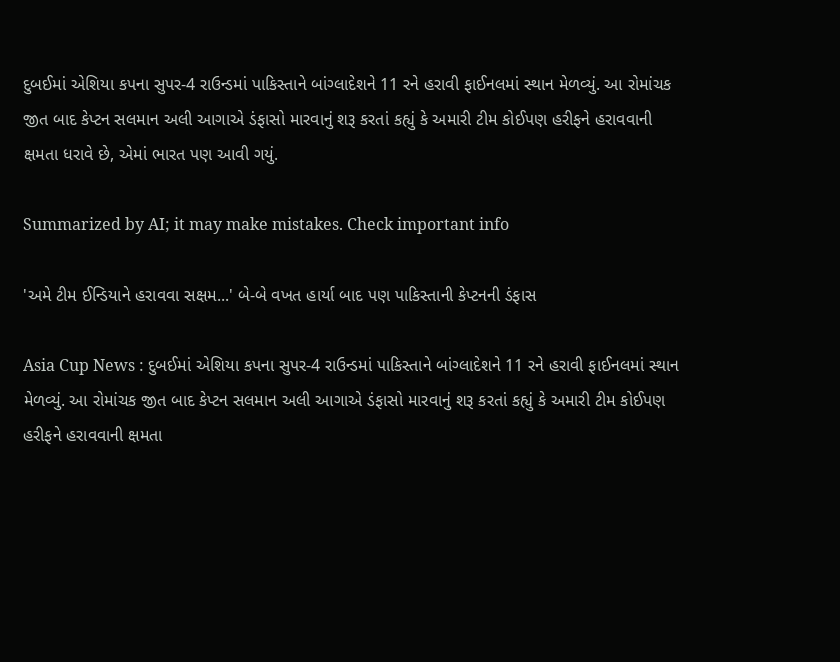દુબઈમાં એશિયા કપના સુપર-4 રાઉન્ડમાં પાકિસ્તાને બાંગ્લાદેશને 11 રને હરાવી ફાઈનલમાં સ્થાન મેળવ્યું. આ રોમાંચક જીત બાદ કેપ્ટન સલમાન અલી આગાએ ડંફાસો મારવાનું શરૂ કરતાં કહ્યું કે અમારી ટીમ કોઈપણ હરીફને હરાવવાની ક્ષમતા ધરાવે છે, એમાં ભારત પણ આવી ગયું.

Summarized by AI; it may make mistakes. Check important info

'અમે ટીમ ઈન્ડિયાને હરાવવા સક્ષમ...' બે-બે વખત હાર્યા બાદ પણ પાકિસ્તાની કેપ્ટનની ડંફાસ

Asia Cup News : દુબઈમાં એશિયા કપના સુપર-4 રાઉન્ડમાં પાકિસ્તાને બાંગ્લાદેશને 11 રને હરાવી ફાઈનલમાં સ્થાન મેળવ્યું. આ રોમાંચક જીત બાદ કેપ્ટન સલમાન અલી આગાએ ડંફાસો મારવાનું શરૂ કરતાં કહ્યું કે અમારી ટીમ કોઈપણ હરીફને હરાવવાની ક્ષમતા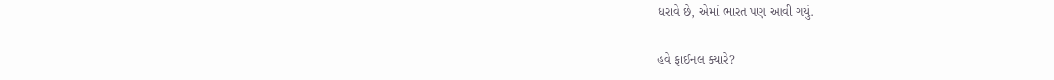ધરાવે છે, એમાં ભારત પણ આવી ગયું.

હવે ફાઈનલ ક્યારે?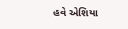હવે એશિયા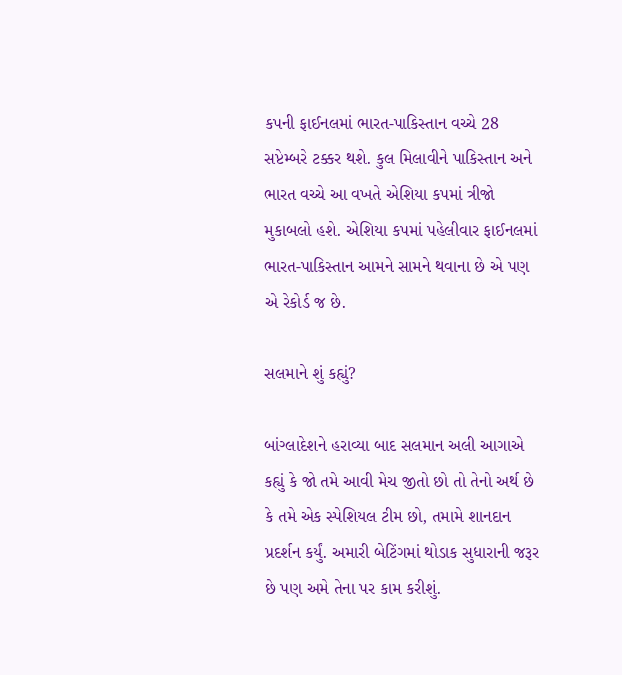કપની ફાઈનલમાં ભારત-પાકિસ્તાન વચ્ચે 28 સપ્ટેમ્બરે ટક્કર થશે. કુલ મિલાવીને પાકિસ્તાન અને ભારત વચ્ચે આ વખતે એશિયા કપમાં ત્રીજો મુકાબલો હશે. એશિયા કપમાં પહેલીવાર ફાઈનલમાં ભારત-પાકિસ્તાન આમને સામને થવાના છે એ પણ એ રેકોર્ડ જ છે.

સલમાને શું કહ્યું?

બાંગ્લાદેશને હરાવ્યા બાદ સલમાન અલી આગાએ કહ્યું કે જો તમે આવી મેચ જીતો છો તો તેનો અર્થ છે કે તમે એક સ્પેશિયલ ટીમ છો, તમામે શાનદાન પ્રદર્શન કર્યું. અમારી બેટિંગમાં થોડાક સુધારાની જરૂર છે પણ અમે તેના પર કામ કરીશું.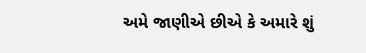અમે જાણીએ છીએ કે અમારે શું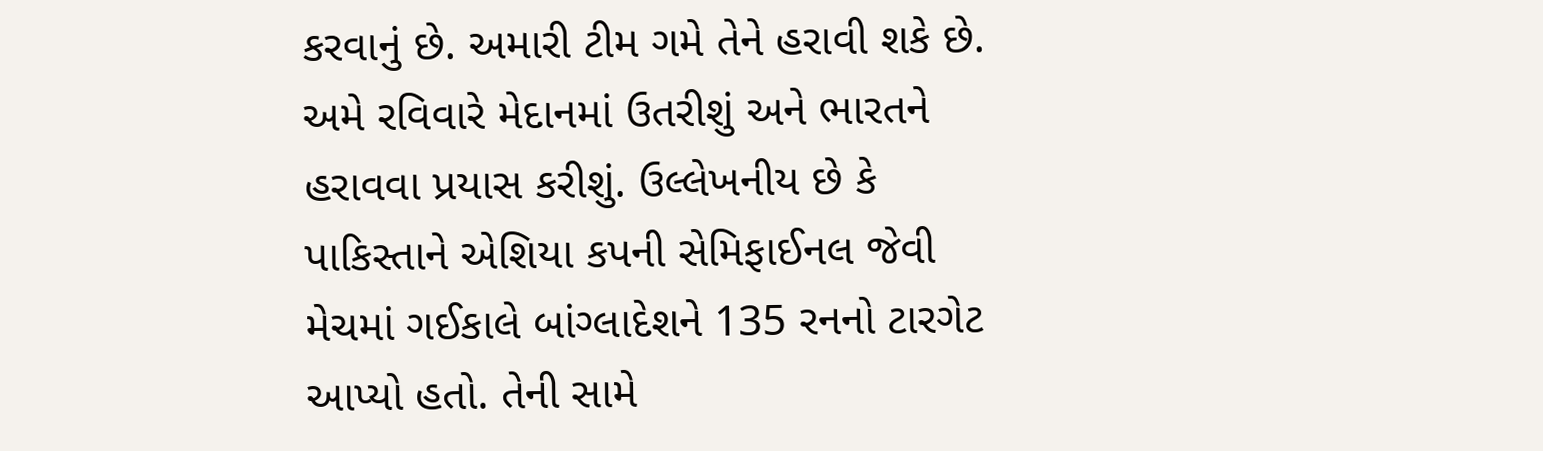કરવાનું છે. અમારી ટીમ ગમે તેને હરાવી શકે છે. અમે રવિવારે મેદાનમાં ઉતરીશું અને ભારતને હરાવવા પ્રયાસ કરીશું. ઉલ્લેખનીય છે કે પાકિસ્તાને એશિયા કપની સેમિફાઈનલ જેવી મેચમાં ગઈકાલે બાંગ્લાદેશને 135 રનનો ટારગેટ આપ્યો હતો. તેની સામે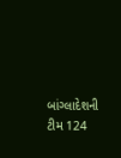બાંગ્લાદેશની ટીમ 124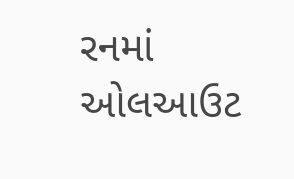રનમાં ઓલઆઉટ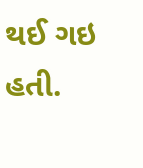થઈ ગઇ હતી.